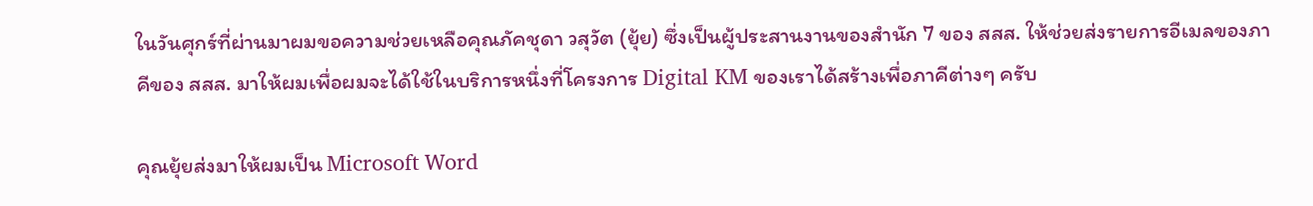ในวันศุกร์ที่ผ่านมาผมขอความช่วยเหลือคุณภัคชุดา วสุวัต (ยุ้ย) ซึ่งเป็นผู้ประสานงานของสำนัก 7 ของ สสส. ให้ช่วยส่งรายการอีเมลของภาคีของ สสส. มาให้ผมเพื่อผมจะได้ใช้ในบริการหนึ่งที่โครงการ Digital KM ของเราได้สร้างเพื่อภาคีต่างๆ ครับ

คุณยุ้ยส่งมาให้ผมเป็น Microsoft Word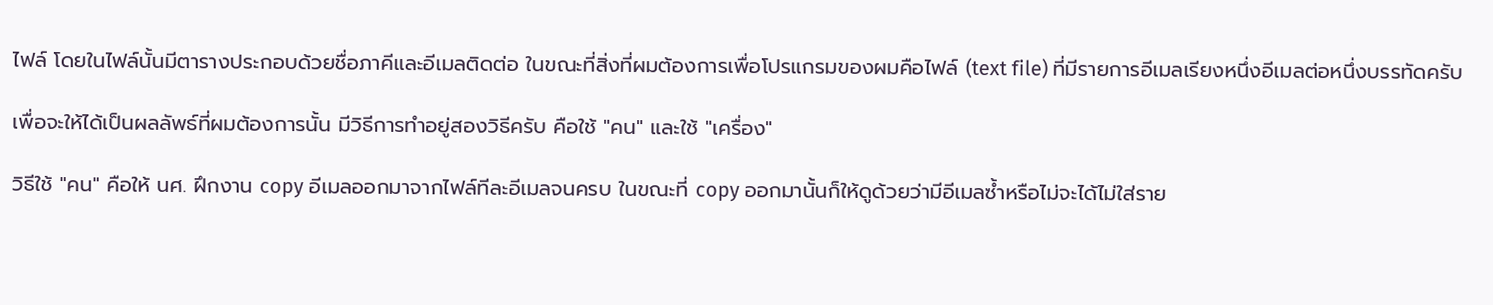ไฟล์ โดยในไฟล์นั้นมีตารางประกอบด้วยชื่อภาคีและอีเมลติดต่อ ในขณะที่สิ่งที่ผมต้องการเพื่อโปรแกรมของผมคือไฟล์ (text file) ที่มีรายการอีเมลเรียงหนึ่งอีเมลต่อหนึ่งบรรทัดครับ

เพื่อจะให้ได้เป็นผลลัพธ์ที่ผมต้องการนั้น มีวิธีการทำอยู่สองวิธีครับ คือใช้ "คน" และใช้ "เครื่อง"

วิธีใช้ "คน" คือให้ นศ. ฝึกงาน copy อีเมลออกมาจากไฟล์ทีละอีเมลจนครบ ในขณะที่ copy ออกมานั้นก็ให้ดูด้วยว่ามีอีเมลซ้ำหรือไม่จะได้ไม่ใส่ราย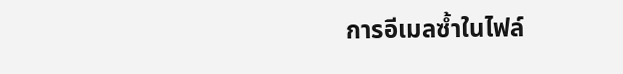การอีเมลซ้ำในไฟล์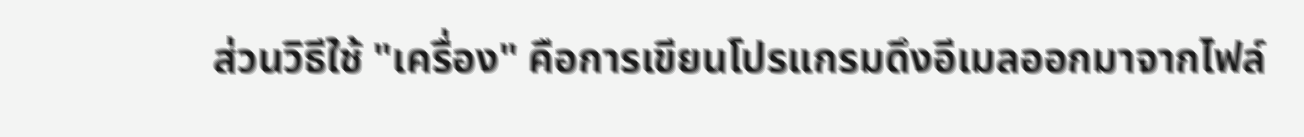ส่วนวิธีใช้ "เครื่อง" คือการเขียนโปรแกรมดึงอีเมลออกมาจากไฟล์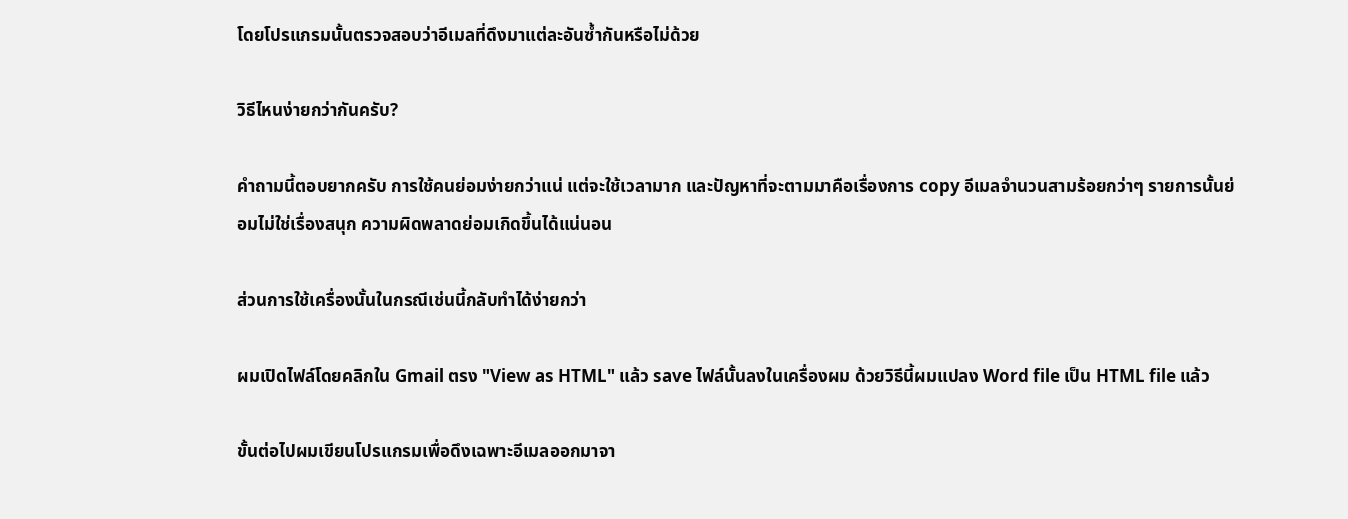โดยโปรแกรมนั้นตรวจสอบว่าอีเมลที่ดึงมาแต่ละอันซ้ำกันหรือไม่ด้วย

วิธีไหนง่ายกว่ากันครับ?

คำถามนี้ตอบยากครับ การใช้คนย่อมง่ายกว่าแน่ แต่จะใช้เวลามาก และปัญหาที่จะตามมาคือเรื่องการ copy อีเมลจำนวนสามร้อยกว่าๆ รายการนั้นย่อมไม่ใช่เรื่องสนุก ความผิดพลาดย่อมเกิดขึ้นได้แน่นอน

ส่วนการใช้เครื่องนั้นในกรณีเช่นนี้กลับทำได้ง่ายกว่า

ผมเปิดไฟล์โดยคลิกใน Gmail ตรง "View as HTML" แล้ว save ไฟล์นั้นลงในเครื่องผม ด้วยวิธีนี้ผมแปลง Word file เป็น HTML file แล้ว

ขั้นต่อไปผมเขียนโปรแกรมเพื่อดึงเฉพาะอีเมลออกมาจา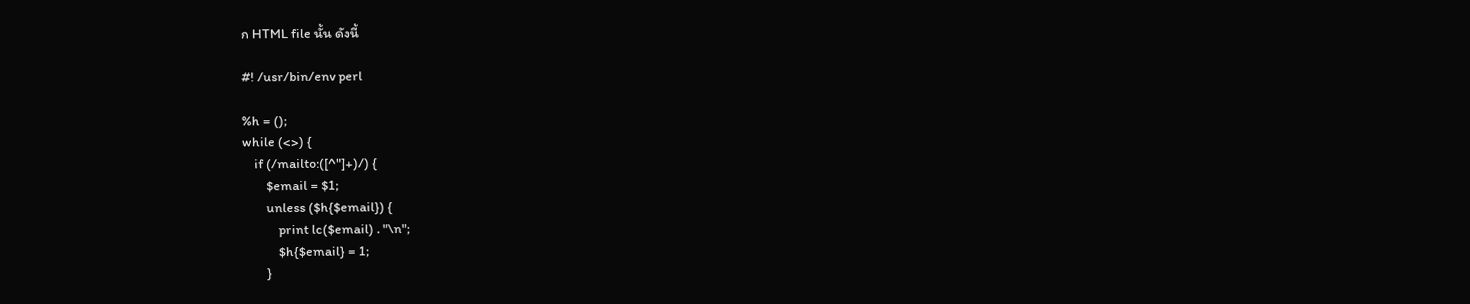ก HTML file นั้น ดังนี้

#! /usr/bin/env perl

%h = ();
while (<>) {
    if (/mailto:([^"]+)/) {
        $email = $1;
        unless ($h{$email}) {
            print lc($email) . "\n";
            $h{$email} = 1;
        }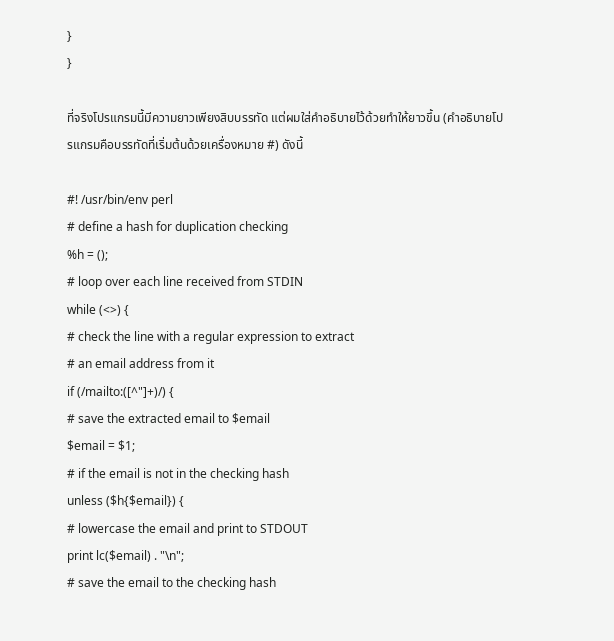}
}

ที่จริงโปรแกรมนี้มีความยาวเพียงสิบบรรทัด แต่ผมใส่คำอธิบายไว้ด้วยทำให้ยาวขึ้น (คำอธิบายโปรแกรมคือบรรทัดที่เริ่มต้นด้วยเครื่องหมาย #) ดังนี้

#! /usr/bin/env perl
# define a hash for duplication checking
%h = ();
# loop over each line received from STDIN
while (<>) {
# check the line with a regular expression to extract
# an email address from it
if (/mailto:([^"]+)/) {
# save the extracted email to $email
$email = $1;
# if the email is not in the checking hash
unless ($h{$email}) {
# lowercase the email and print to STDOUT
print lc($email) . "\n";
# save the email to the checking hash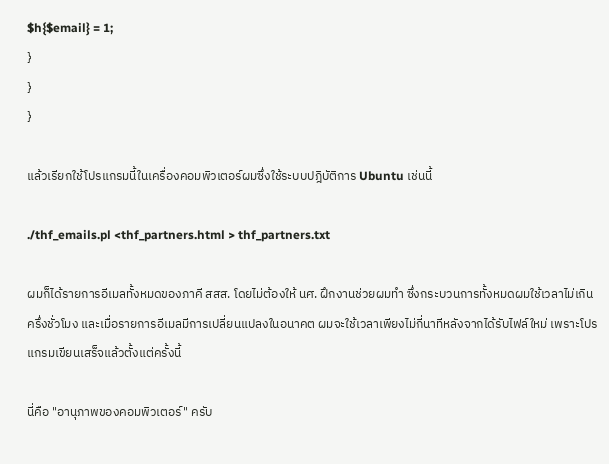$h{$email} = 1;
}
}
}

แล้วเรียกใช้โปรแกรมนี้ในเครื่องคอมพิวเตอร์ผมซึ่งใช้ระบบปฎิบัติการ Ubuntu เช่นนี้

./thf_emails.pl <thf_partners.html > thf_partners.txt

ผมก็ได้รายการอีเมลทั้งหมดของภาคี สสส. โดยไม่ต้องให้ นศ. ฝึกงานช่วยผมทำ ซึ่งกระบวนการทั้งหมดผมใช้เวลาไม่เกินครึ่งชั่วโมง และเมื่อรายการอีเมลมีการเปลี่ยนแปลงในอนาคต ผมจะใช้เวลาเพียงไม่กี่นาทีหลังจากได้รับไฟล์ใหม่ เพราะโปรแกรมเขียนเสร็จแล้วตั้งแต่ครั้งนี้

นี่คือ "อานุภาพของคอมพิวเตอร์" ครับ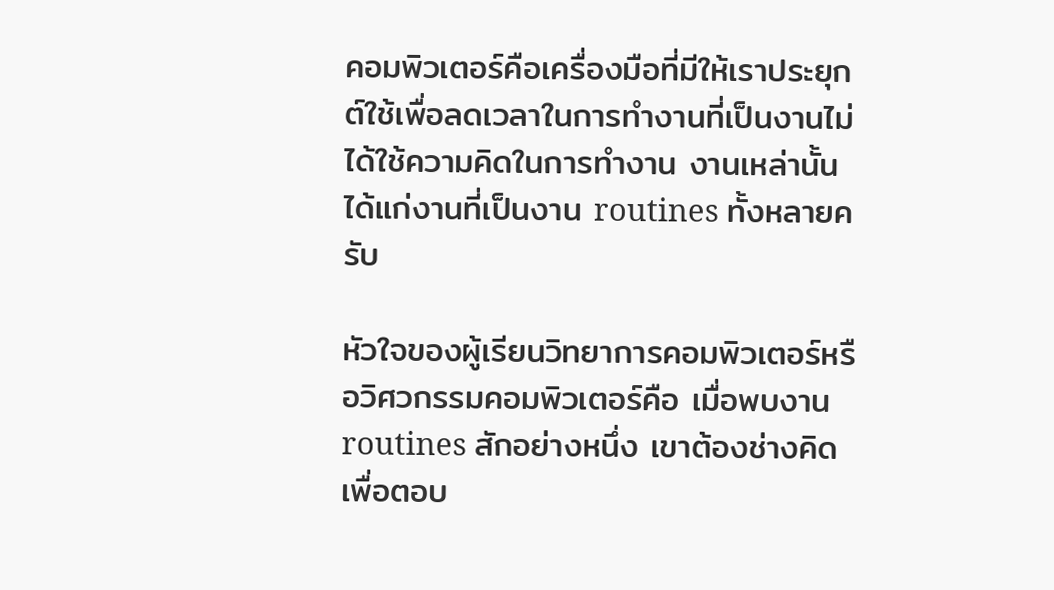คอมพิวเตอร์คือเครื่องมือที่มีให้เราประยุกต์ใช้เพื่อลดเวลาในการทำงานที่เป็นงานไม่ได้ใช้ความคิดในการทำงาน งานเหล่านั้นได้แก่งานที่เป็นงาน routines ทั้งหลายครับ

หัวใจของผู้เรียนวิทยาการคอมพิวเตอร์หรือวิศวกรรมคอมพิวเตอร์คือ เมื่อพบงาน routines สักอย่างหนึ่ง เขาต้องช่างคิดเพื่อตอบ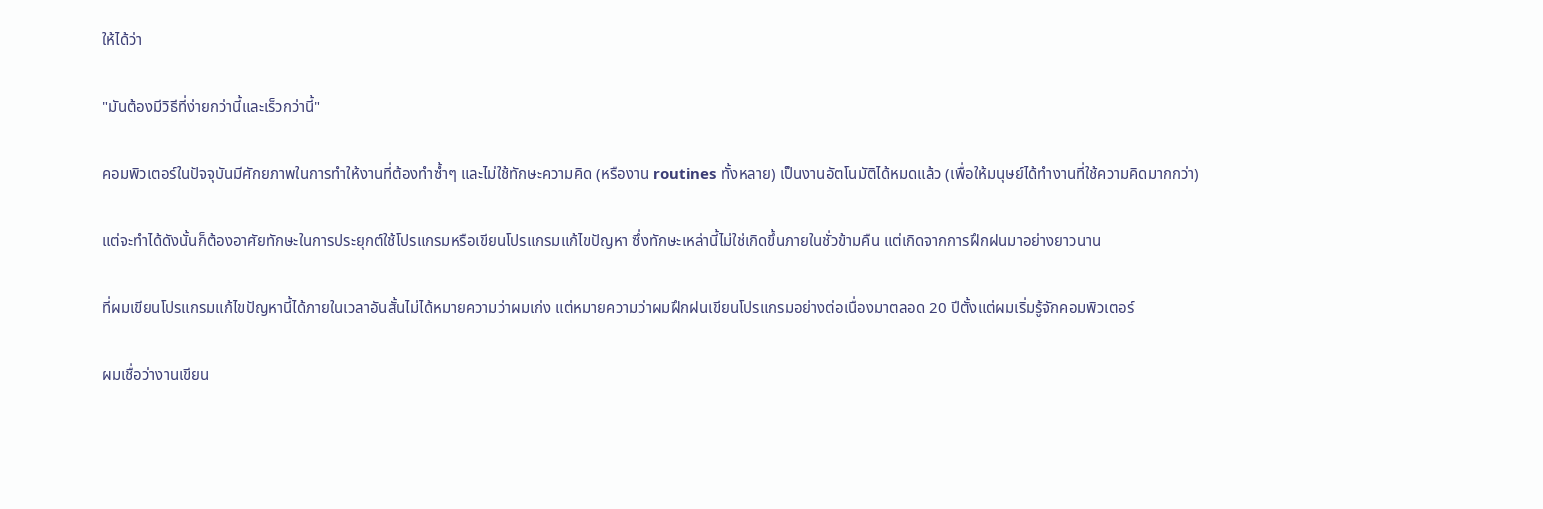ให้ได้ว่า

"มันต้องมีวิธีที่ง่ายกว่านี้และเร็วกว่านี้"

คอมพิวเตอร์ในปัจจุบันมีศักยภาพในการทำให้งานที่ต้องทำซ้ำๆ และไม่ใช้ทักษะความคิด (หรืองาน routines ทั้งหลาย) เป็นงานอัตโนมัติได้หมดแล้ว (เพื่อให้มนุษย์ได้ทำงานที่ใช้ความคิดมากกว่า)

แต่จะทำได้ดังนั้นก็ต้องอาศัยทักษะในการประยุกต์ใช้โปรแกรมหรือเขียนโปรแกรมแก้ไขปัญหา ซึ่งทักษะเหล่านี้ไม่ใช่เกิดขึ้นภายในชั่วข้ามคืน แต่เกิดจากการฝึกฝนมาอย่างยาวนาน

ที่ผมเขียนโปรแกรมแก้ไขปัญหานี้ได้ภายในเวลาอันสั้นไม่ได้หมายความว่าผมเก่ง แต่หมายความว่าผมฝึกฝนเขียนโปรแกรมอย่างต่อเนื่องมาตลอด 20 ปีตั้งแต่ผมเริ่มรู้จักคอมพิวเตอร์

ผมเชื่อว่างานเขียน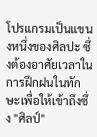โปรแกรมเป็นแขนงหนึ่งของศิลปะ ซึ่งต้องอาศัยเวลาในการฝึกฝนในทักษะเพื่อให้เข้าถึงซึ่ง "ศิลป์"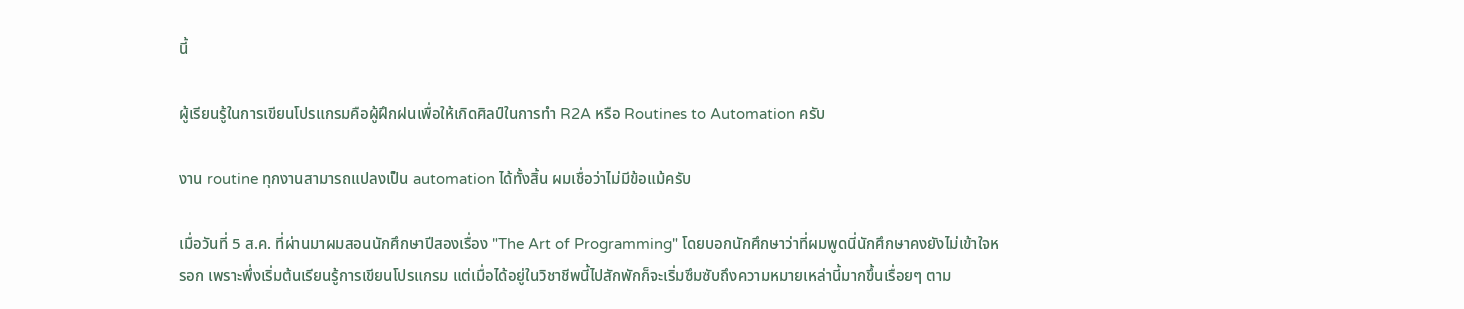นี้

ผู้เรียนรู้ในการเขียนโปรแกรมคือผู้ฝึกฝนเพื่อให้เกิดศิลป์ในการทำ R2A หรือ Routines to Automation ครับ

งาน routine ทุกงานสามารถแปลงเป็น automation ได้ทั้งสิ้น ผมเชื่อว่าไม่มีข้อแม้ครับ

เมื่อวันที่ 5 ส.ค. ที่ผ่านมาผมสอนนักศึกษาปีสองเรื่อง "The Art of Programming" โดยบอกนักศึกษาว่าที่ผมพูดนี่นักศึกษาคงยังไม่เข้าใจหรอก เพราะพึ่งเริ่มต้นเรียนรู้การเขียนโปรแกรม แต่เมื่อได้อยู่ในวิชาชีพนี้ไปสักพักก็จะเริ่มซึมซับถึงความหมายเหล่านี้มากขึ้นเรื่อยๆ ตาม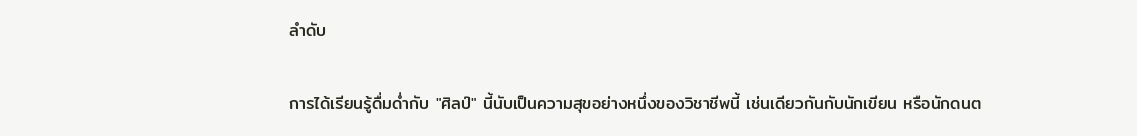ลำดับ

การได้เรียนรู้ดื่มด่ำกับ "ศิลป์" นี้นับเป็นความสุขอย่างหนึ่งของวิชาชีพนี้ เช่นเดียวกันกับนักเขียน หรือนักดนต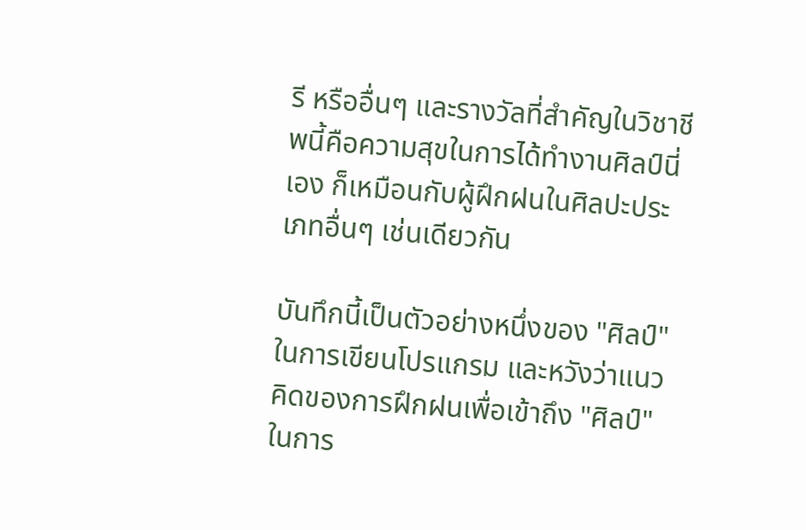รี หรืออื่นๆ และรางวัลที่สำคัญในวิชาชีพนี้คือความสุขในการได้ทำงานศิลป์นี่เอง ก็เหมือนกับผู้ฝึกฝนในศิลปะประเภทอื่นๆ เช่นเดียวกัน

บันทึกนี้เป็นตัวอย่างหนึ่งของ "ศิลป์" ในการเขียนโปรแกรม และหวังว่าแนวคิดของการฝึกฝนเพื่อเข้าถึง "ศิลป์" ในการ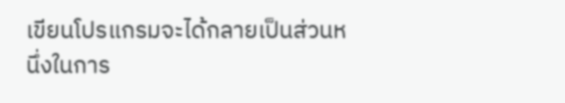เขียนโปรแกรมจะได้กลายเป็นส่วนหนึ่งในการ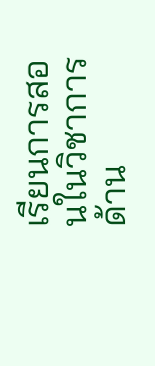เรียนการสอนในวิชาการด้าน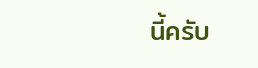นี้ครับ